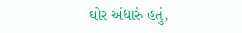ઘોર અંધારું હતું,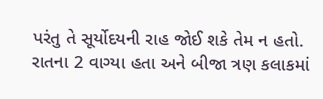પરંતુ તે સૂર્યોદયની રાહ જોઈ શકે તેમ ન હતો. રાતના 2 વાગ્યા હતા અને બીજા ત્રણ કલાકમાં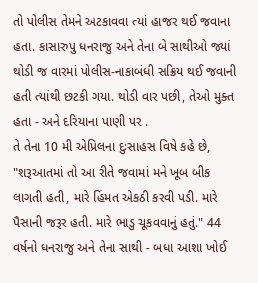તો પોલીસ તેમને અટકાવવા ત્યાં હાજર થઈ જવાના હતા. કાસારુપુ ધનરાજુ અને તેના બે સાથીઓ જ્યાં થોડી જ વારમાં પોલીસ-નાકાબંધી સક્રિય થઈ જવાની હતી ત્યાંથી છટકી ગયા. થોડી વાર પછી, તેઓ મુક્ત હતા - અને દરિયાના પાણી પર .
તે તેના 10 મી એપ્રિલના દુઃસાહસ વિષે કહે છે, "શરૂઆતમાં તો આ રીતે જવામાં મને ખૂબ બીક લાગતી હતી, મારે હિંમત એકઠી કરવી પડી. મારે પૈસાની જરૂર હતી. મારે ભાડુ ચૂકવવાનું હતું." 44 વર્ષનો ધનરાજુ અને તેના સાથી - બધા આશા ખોઈ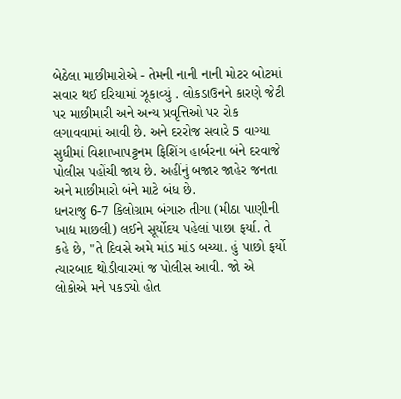બેઠેલા માછીમારોએ - તેમની નાની નાની મોટર બોટમાં સવાર થઈ દરિયામાં ઝૂકાવ્યું . લોકડાઉનને કારણે જેટી પર માછીમારી અને અન્ય પ્રવૃત્તિઓ પર રોક લગાવવામાં આવી છે. અને દરરોજ સવારે 5 વાગ્યા સુધીમાં વિશાખાપટ્ટનમ ફિશિંગ હાર્બરના બંને દરવાજે પોલીસ પહોંચી જાય છે. અહીંનું બજાર જાહેર જનતા અને માછીમારો બંને માટે બંધ છે.
ધનરાજુ 6-7 કિલોગ્રામ બંગારુ તીગા (મીઠા પાણીની ખાદ્ય માછલી) લઈને સૂર્યોદય પહેલાં પાછા ફર્યા. તે કહે છે, "તે દિવસે અમે માંડ માંડ બચ્યા. હું પાછો ફર્યો ત્યારબાદ થોડીવારમાં જ પોલીસ આવી. જો એ લોકોએ મને પકડ્યો હોત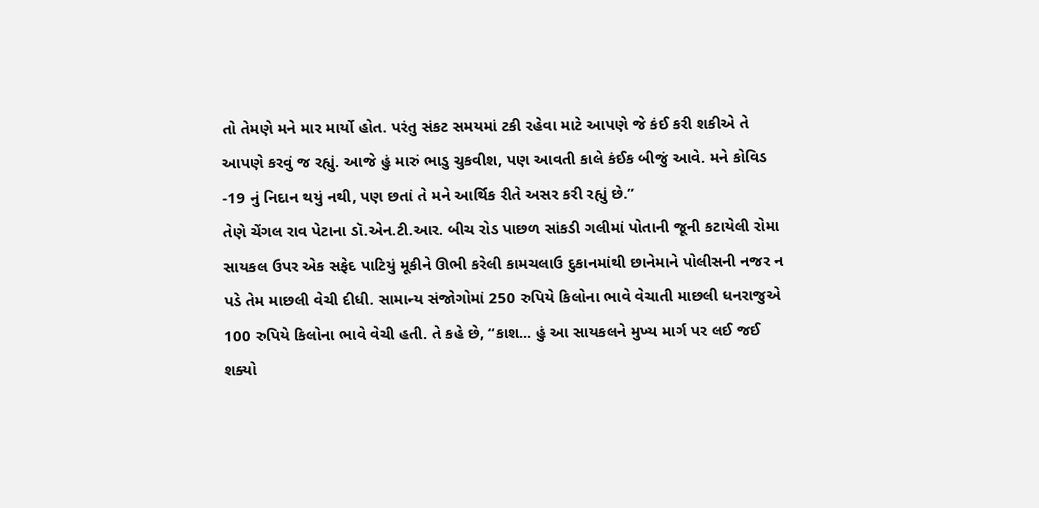તો તેમણે મને માર માર્યો હોત. પરંતુ સંકટ સમયમાં ટકી રહેવા માટે આપણે જે કંઈ કરી શકીએ તે આપણે કરવું જ રહ્યું. આજે હું મારું ભાડુ ચુકવીશ, પણ આવતી કાલે કંઈક બીજું આવે. મને કોવિડ -19 નું નિદાન થયું નથી, પણ છતાં તે મને આર્થિક રીતે અસર કરી રહ્યું છે.”
તેણે ચેંગલ રાવ પેટાના ડૉ.એન.ટી.આર. બીચ રોડ પાછળ સાંકડી ગલીમાં પોતાની જૂની કટાયેલી રોમા સાયકલ ઉપર એક સફેદ પાટિયું મૂકીને ઊભી કરેલી કામચલાઉ દુકાનમાંથી છાનેમાને પોલીસની નજર ન પડે તેમ માછલી વેચી દીધી. સામાન્ય સંજોગોમાં 250 રુપિયે કિલોના ભાવે વેચાતી માછલી ધનરાજુએ 100 રુપિયે કિલોના ભાવે વેચી હતી. તે કહે છે, “કાશ... હું આ સાયકલને મુખ્ય માર્ગ પર લઈ જઈ શક્યો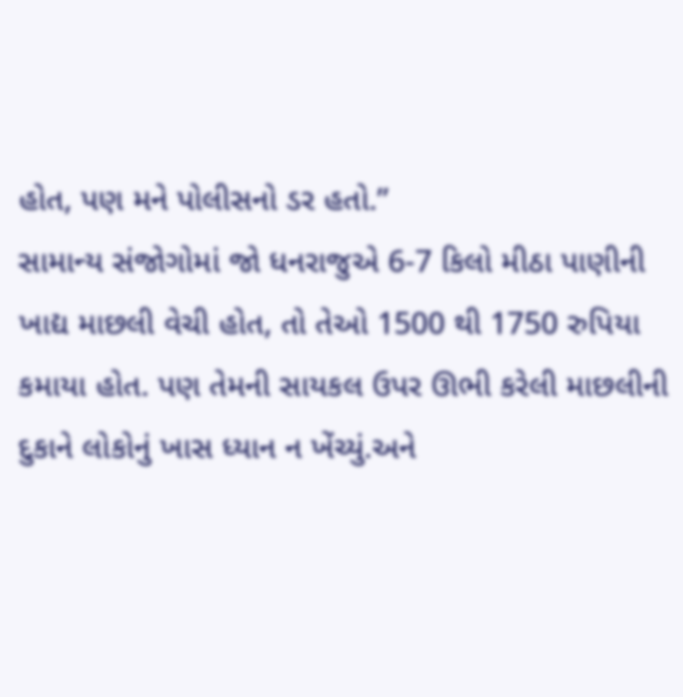હોત, પણ મને પોલીસનો ડર હતો.”
સામાન્ય સંજોગોમાં જો ધનરાજુએ 6-7 કિલો મીઠા પાણીની ખાદ્ય માછલી વેચી હોત, તો તેઓ 1500 થી 1750 રુપિયા કમાયા હોત. પણ તેમની સાયકલ ઉપર ઊભી કરેલી માછલીની દુકાને લોકોનું ખાસ ધ્યાન ન ખેંચ્યું.અને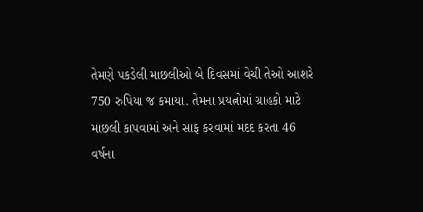તેમણે પકડેલી માછલીઓ બે દિવસમાં વેચી તેઓ આશરે 750 રુપિયા જ કમાયા. તેમના પ્રયત્નોમાં ગ્રાહકો માટે માછલી કાપવામાં અને સાફ કરવામાં મદદ કરતા 46 વર્ષના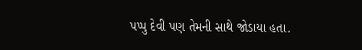પપ્પુ દેવી પણ તેમની સાથે જોડાયા હતા.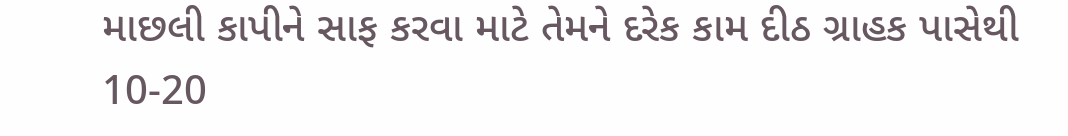માછલી કાપીને સાફ કરવા માટે તેમને દરેક કામ દીઠ ગ્રાહક પાસેથી 10-20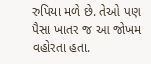રુપિયા મળે છે. તેઓ પણ પૈસા ખાતર જ આ જોખમ વહોરતા હતા.